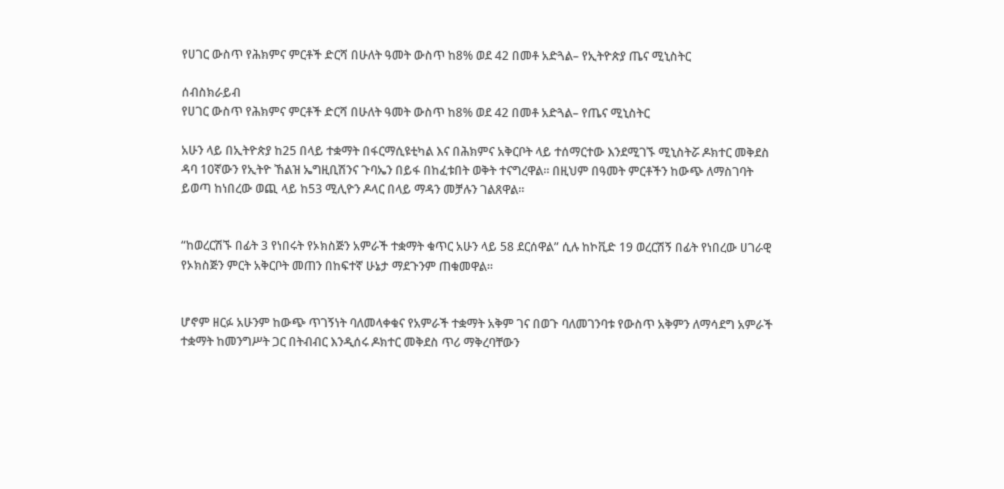የሀገር ውስጥ የሕክምና ምርቶች ድርሻ በሁለት ዓመት ውስጥ ከ8% ወደ 42 በመቶ አድጓል– የኢትዮጵያ ጤና ሚኒስትር

ሰብስክራይብ
የሀገር ውስጥ የሕክምና ምርቶች ድርሻ በሁለት ዓመት ውስጥ ከ8% ወደ 42 በመቶ አድጓል– የጤና ሚኒስትር

አሁን ላይ በኢትዮጵያ ከ25 በላይ ተቋማት በፋርማሲዩቲካል እና በሕክምና አቅርቦት ላይ ተሰማርተው እንደሚገኙ ሚኒስትሯ ዶክተር መቅደስ ዳባ 10ኛውን የኢትዮ ኸልዝ ኤግዚቢሽንና ጉባኤን በይፋ በከፈቱበት ወቅት ተናግረዋል፡፡ በዚህም በዓመት ምርቶችን ከውጭ ለማስገባት ይወጣ ከነበረው ወጪ ላይ ከ53 ሚሊዮን ዶላር በላይ ማዳን መቻሉን ገልጸዋል።


“ከወረርሽኙ በፊት 3 የነበሩት የኦክስጅን አምራች ተቋማት ቁጥር አሁን ላይ 58 ደርሰዋል” ሲሉ ከኮቪድ 19 ወረርሽኝ በፊት የነበረው ሀገራዊ የኦክስጅን ምርት አቅርቦት መጠን በከፍተኛ ሁኔታ ማደጉንም ጠቁመዋል፡፡


ሆኖም ዘርፉ አሁንም ከውጭ ጥገኝነት ባለመላቀቁና የአምራች ተቋማት አቅም ገና በወጉ ባለመገንባቱ የውስጥ አቅምን ለማሳደግ አምራች ተቋማት ከመንግሥት ጋር በትብብር እንዲሰሩ ዶክተር መቅደስ ጥሪ ማቅረባቸውን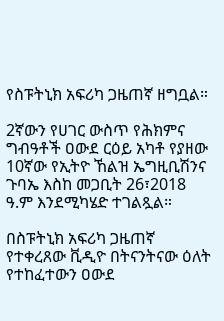የስፑትኒክ አፍሪካ ጋዜጠኛ ዘግቧል።

2ኛውን የሀገር ውስጥ የሕክምና ግብዓቶች ዐውደ ርዕይ አካቶ የያዘው 10ኛው የኢትዮ ኸልዝ ኤግዚቢሽንና ጉባኤ እስከ መጋቢት 26፣2018 ዓ.ም እንደሚካሄድ ተገልጿል።

በስፑትኒክ አፍሪካ ጋዜጠኛ የተቀረጸው ቪዲዮ በትናንትናው ዕለት የተከፈተውን ዐውደ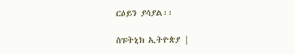ርዕይን ያሳያል፡፡

ስፑትኒክ ኢትዮጵያ |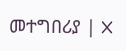መተግበሪያ | X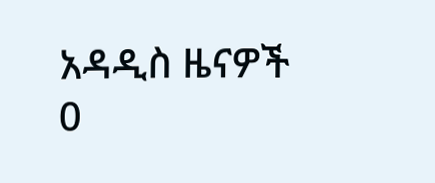አዳዲስ ዜናዎች
0